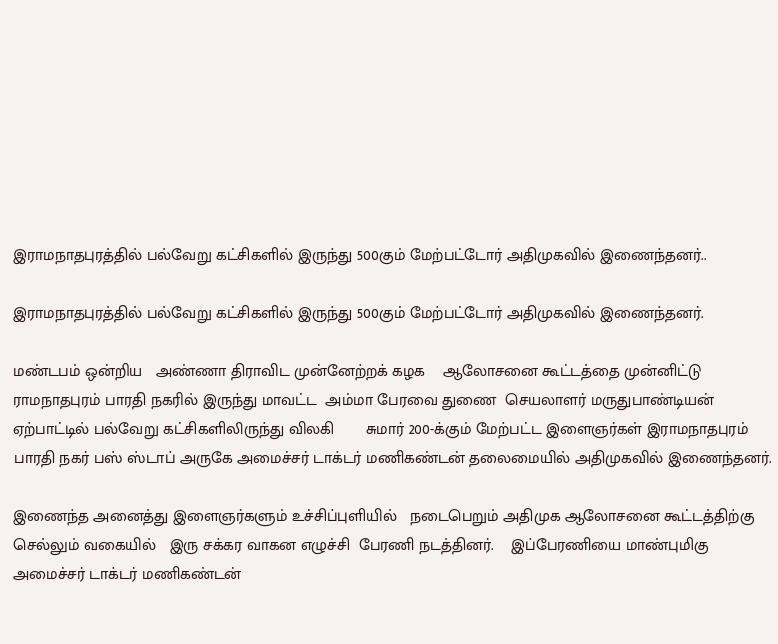இராமநாதபுரத்தில் பல்வேறு கட்சிகளில் இருந்து 500கும் மேற்பட்டோர் அதிமுகவில் இணைந்தனர்..

இராமநாதபுரத்தில் பல்வேறு கட்சிகளில் இருந்து 500கும் மேற்பட்டோர் அதிமுகவில் இணைந்தனர்.

மண்டபம் ஒன்றிய   அண்ணா திராவிட முன்னேற்றக் கழக    ஆலோசனை கூட்டத்தை முன்னிட்டு ராமநாதபுரம் பாரதி நகரில் இருந்து மாவட்ட  அம்மா பேரவை துணை  செயலாளர் மருதுபாண்டியன் ஏற்பாட்டில் பல்வேறு கட்சிகளிலிருந்து விலகி       சுமார் 200-க்கும் மேற்பட்ட இளைஞர்கள் இராமநாதபுரம் பாரதி நகர் பஸ் ஸ்டாப் அருகே அமைச்சர் டாக்டர் மணிகண்டன் தலைமையில் அதிமுகவில் இணைந்தனர்.

இணைந்த அனைத்து இளைஞர்களும் உச்சிப்புளியில்   நடைபெறும் அதிமுக ஆலோசனை கூட்டத்திற்கு செல்லும் வகையில்   இரு சக்கர வாகன எழுச்சி  பேரணி நடத்தினர்.    இப்பேரணியை மாண்புமிகு அமைச்சர் டாக்டர் மணிகண்டன்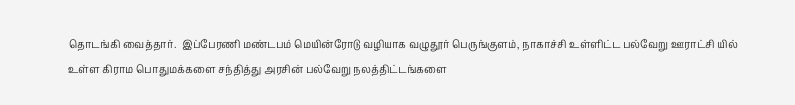தொடங்கி வைத்தார்.  இப்பேரணி மண்டபம் மெயின்ரோடு வழியாக வழுதூர் பெருங்குளம், நாகாச்சி உள்ளிட்ட பல்வேறு ஊராட்சி யில் உள்ள கிராம பொதுமக்களை சந்தித்து அரசின் பல்வேறு நலத்திட்டங்களை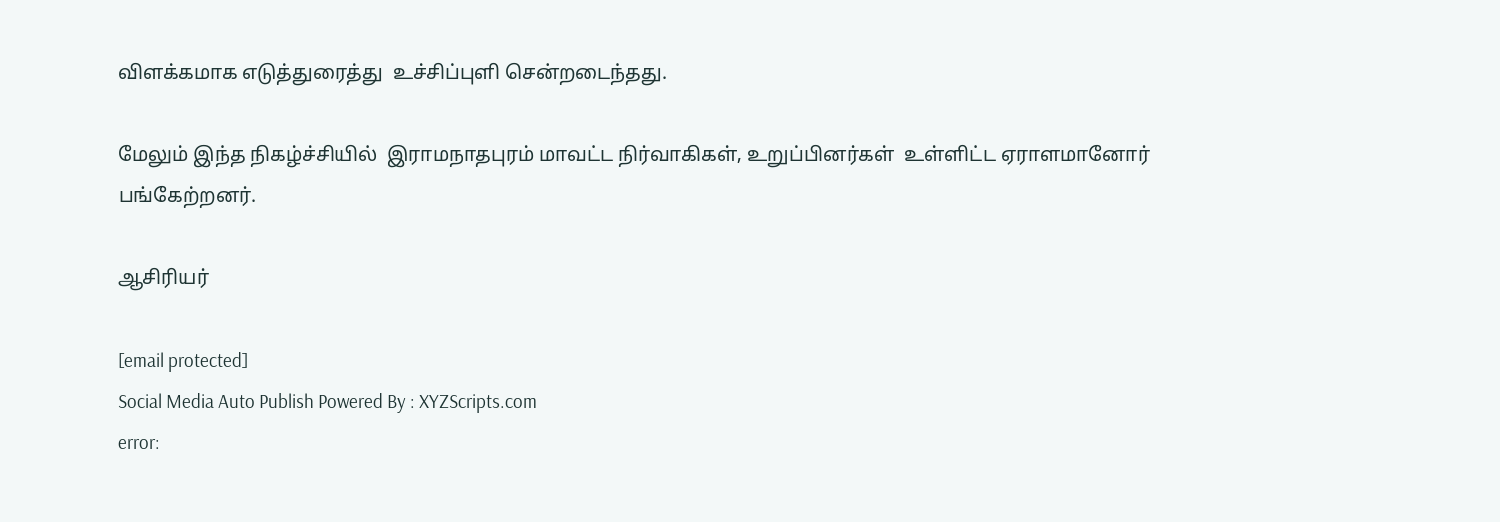விளக்கமாக எடுத்துரைத்து  உச்சிப்புளி சென்றடைந்தது.

மேலும் இந்த நிகழ்ச்சியில்  இராமநாதபுரம் மாவட்ட நிர்வாகிகள், உறுப்பினர்கள்  உள்ளிட்ட ஏராளமானோர் பங்கேற்றனர்.

ஆசிரியர்

[email protected]
Social Media Auto Publish Powered By : XYZScripts.com
error: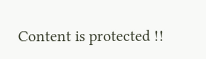Content is protected !!